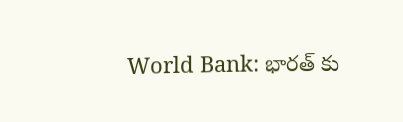World Bank: భారత్ కు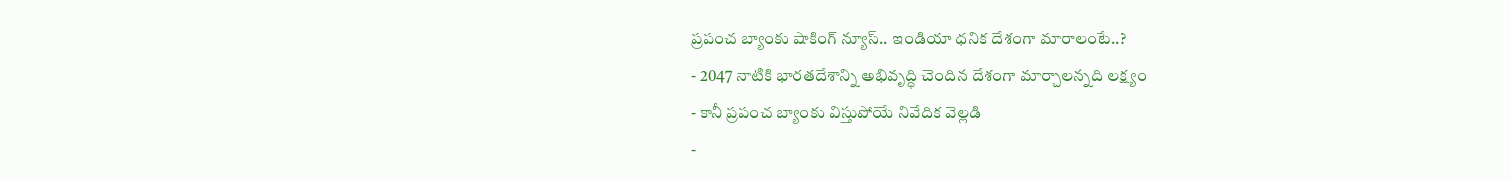ప్రపంచ బ్యాంకు షాకింగ్ న్యూస్.. ఇండియా ధనిక దేశంగా మారాలంటే..?
- 2047 నాటికి భారతదేశాన్ని అభివృద్ధి చెందిన దేశంగా మార్చాలన్నది లక్ష్యం
- కానీ ప్రపంచ బ్యాంకు విస్తుపోయే నివేదిక వెల్లడి
-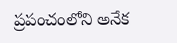ప్రపంచంలోని అనేక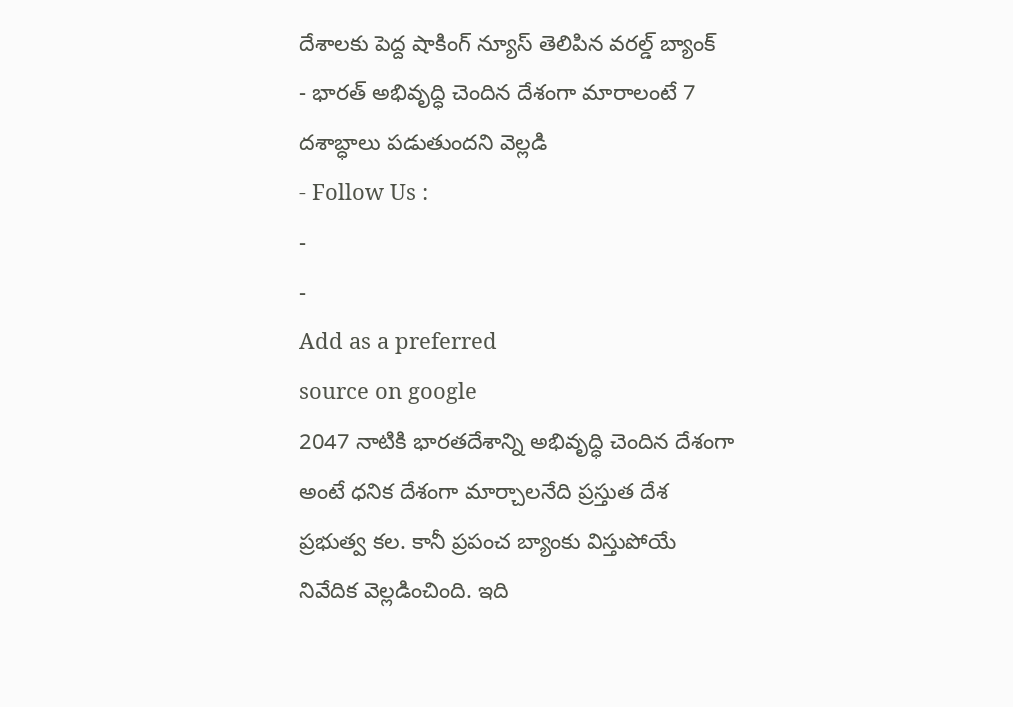దేశాలకు పెద్ద షాకింగ్ న్యూస్ తెలిపిన వరల్డ్ బ్యాంక్
- భారత్ అభివృద్ధి చెందిన దేశంగా మారాలంటే 7 దశాబ్ధాలు పడుతుందని వెల్లడి
- Follow Us :
-
-
Add as a preferred
source on google
2047 నాటికి భారతదేశాన్ని అభివృద్ధి చెందిన దేశంగా అంటే ధనిక దేశంగా మార్చాలనేది ప్రస్తుత దేశ ప్రభుత్వ కల. కానీ ప్రపంచ బ్యాంకు విస్తుపోయే నివేదిక వెల్లడించింది. ఇది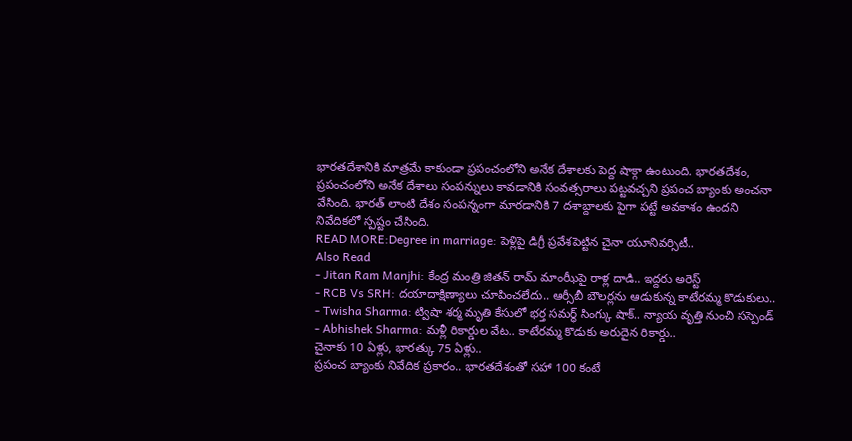భారతదేశానికి మాత్రమే కాకుండా ప్రపంచంలోని అనేక దేశాలకు పెద్ద షాక్గా ఉంటుంది. భారతదేశం, ప్రపంచంలోని అనేక దేశాలు సంపన్నులు కావడానికి సంవత్సరాలు పట్టవచ్చని ప్రపంచ బ్యాంకు అంచనా వేసింది. భారత్ లాంటి దేశం సంపన్నంగా మారడానికి 7 దశాబ్దాలకు పైగా పట్టే అవకాశం ఉందని నివేదికలో స్పష్టం చేసింది.
READ MORE:Degree in marriage: పెళ్లిపై డిగ్రీ ప్రవేశపెట్టిన చైనా యూనివర్సిటీ..
Also Read
- Jitan Ram Manjhi: కేంద్ర మంత్రి జితన్ రామ్ మాంఝీపై రాళ్ల దాడి.. ఇద్దరు అరెస్ట్
- RCB Vs SRH: దయాదాక్షిణ్యాలు చూపించలేదు.. ఆర్సీబీ బౌలర్లను ఆడుకున్న కాటేరమ్మ కొడుకులు..
- Twisha Sharma: ట్విషా శర్మ మృతి కేసులో భర్త సమర్థ్ సింగ్కు షాక్.. న్యాయ వృత్తి నుంచి సస్పెండ్
- Abhishek Sharma: మళ్లీ రికార్డుల వేట.. కాటేరమ్మ కొడుకు అరుదైన రికార్డు..
చైనాకు 10 ఏళ్లు, భారత్కు 75 ఏళ్లు..
ప్రపంచ బ్యాంకు నివేదిక ప్రకారం.. భారతదేశంతో సహా 100 కంటే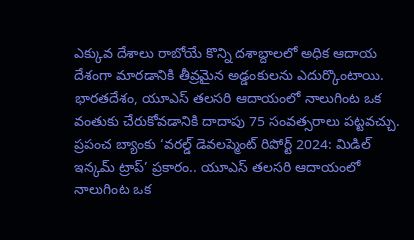ఎక్కువ దేశాలు రాబోయే కొన్ని దశాబ్దాలలో అధిక ఆదాయ దేశంగా మారడానికి తీవ్రమైన అడ్డంకులను ఎదుర్కొంటాయి. భారతదేశం, యూఎస్ తలసరి ఆదాయంలో నాలుగింట ఒక వంతుకు చేరుకోవడానికి దాదాపు 75 సంవత్సరాలు పట్టవచ్చు. ప్రపంచ బ్యాంకు ‘వరల్డ్ డెవలప్మెంట్ రిపోర్ట్ 2024: మిడిల్ ఇన్కమ్ ట్రాప్’ ప్రకారం.. యూఎస్ తలసరి ఆదాయంలో నాలుగింట ఒక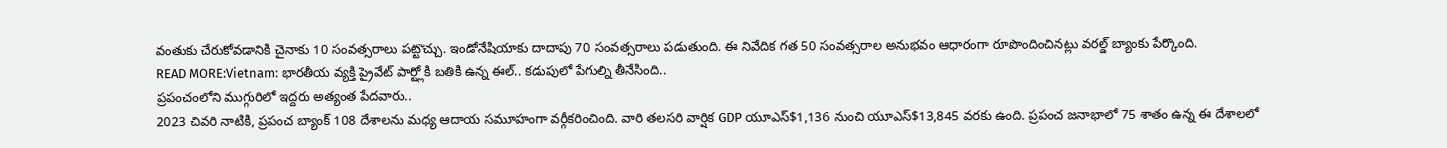వంతుకు చేరుకోవడానికి చైనాకు 10 సంవత్సరాలు పట్టొచ్చు. ఇండోనేషియాకు దాదాపు 70 సంవత్సరాలు పడుతుంది. ఈ నివేదిక గత 50 సంవత్సరాల అనుభవం ఆధారంగా రూపొందించినట్లు వరల్డ్ బ్యాంకు పేర్కొంది.
READ MORE:Vietnam: భారతీయ వ్యక్తి ప్రైవేట్ పార్ట్లోకి బతికి ఉన్న ఈల్.. కడుపులో పేగుల్ని తీనేసింది..
ప్రపంచంలోని ముగ్గురిలో ఇద్దరు అత్యంత పేదవారు..
2023 చివరి నాటికి, ప్రపంచ బ్యాంక్ 108 దేశాలను మధ్య ఆదాయ సమూహంగా వర్గీకరించింది. వారి తలసరి వార్షిక GDP యూఎస్$1,136 నుంచి యూఎస్$13,845 వరకు ఉంది. ప్రపంచ జనాభాలో 75 శాతం ఉన్న ఈ దేశాలలో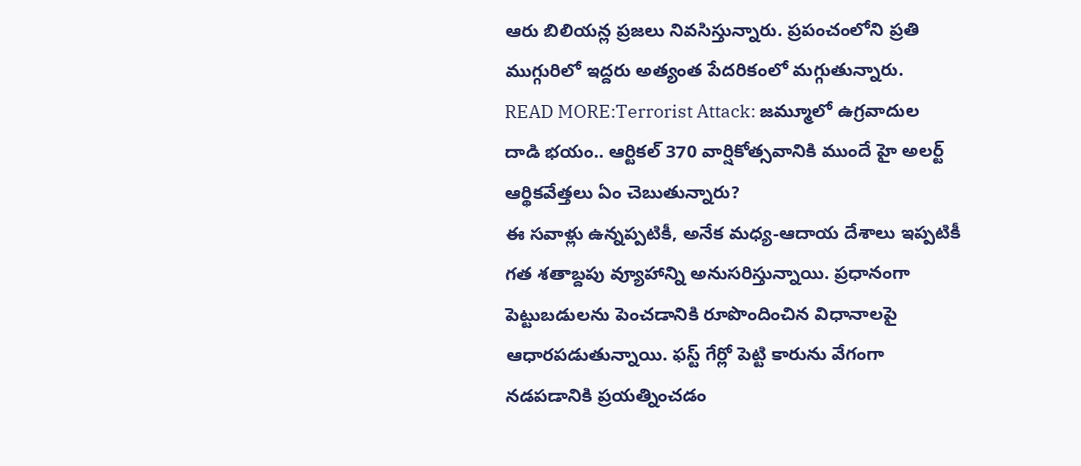ఆరు బిలియన్ల ప్రజలు నివసిస్తున్నారు. ప్రపంచంలోని ప్రతి ముగ్గురిలో ఇద్దరు అత్యంత పేదరికంలో మగ్గుతున్నారు.
READ MORE:Terrorist Attack: జమ్మూలో ఉగ్రవాదుల దాడి భయం.. ఆర్టికల్ 370 వార్షికోత్సవానికి ముందే హై అలర్ట్
ఆర్థికవేత్తలు ఏం చెబుతున్నారు?
ఈ సవాళ్లు ఉన్నప్పటికీ, అనేక మధ్య-ఆదాయ దేశాలు ఇప్పటికీ గత శతాబ్దపు వ్యూహాన్ని అనుసరిస్తున్నాయి. ప్రధానంగా పెట్టుబడులను పెంచడానికి రూపొందించిన విధానాలపై ఆధారపడుతున్నాయి. ఫస్ట్ గేర్లో పెట్టి కారును వేగంగా నడపడానికి ప్రయత్నించడం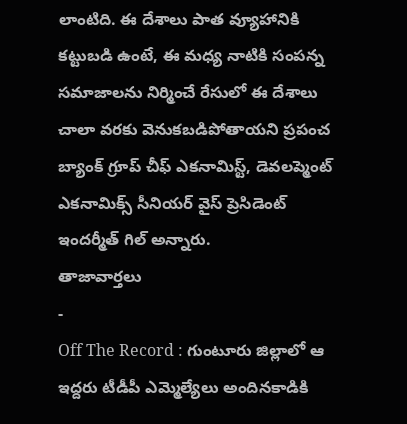లాంటిది. ఈ దేశాలు పాత వ్యూహానికి కట్టుబడి ఉంటే, ఈ మధ్య నాటికి సంపన్న సమాజాలను నిర్మించే రేసులో ఈ దేశాలు చాలా వరకు వెనుకబడిపోతాయని ప్రపంచ బ్యాంక్ గ్రూప్ చీఫ్ ఎకనామిస్ట్, డెవలప్మెంట్ ఎకనామిక్స్ సీనియర్ వైస్ ప్రెసిడెంట్ ఇందర్మీత్ గిల్ అన్నారు.
తాజావార్తలు
-
Off The Record : గుంటూరు జిల్లాలో ఆ ఇద్దరు టీడీపీ ఎమ్మెల్యేలు అందినకాడికి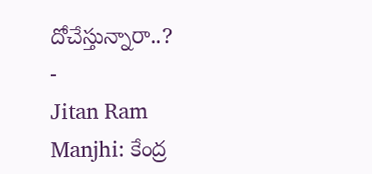దోచేస్తున్నారా..?
-
Jitan Ram Manjhi: కేంద్ర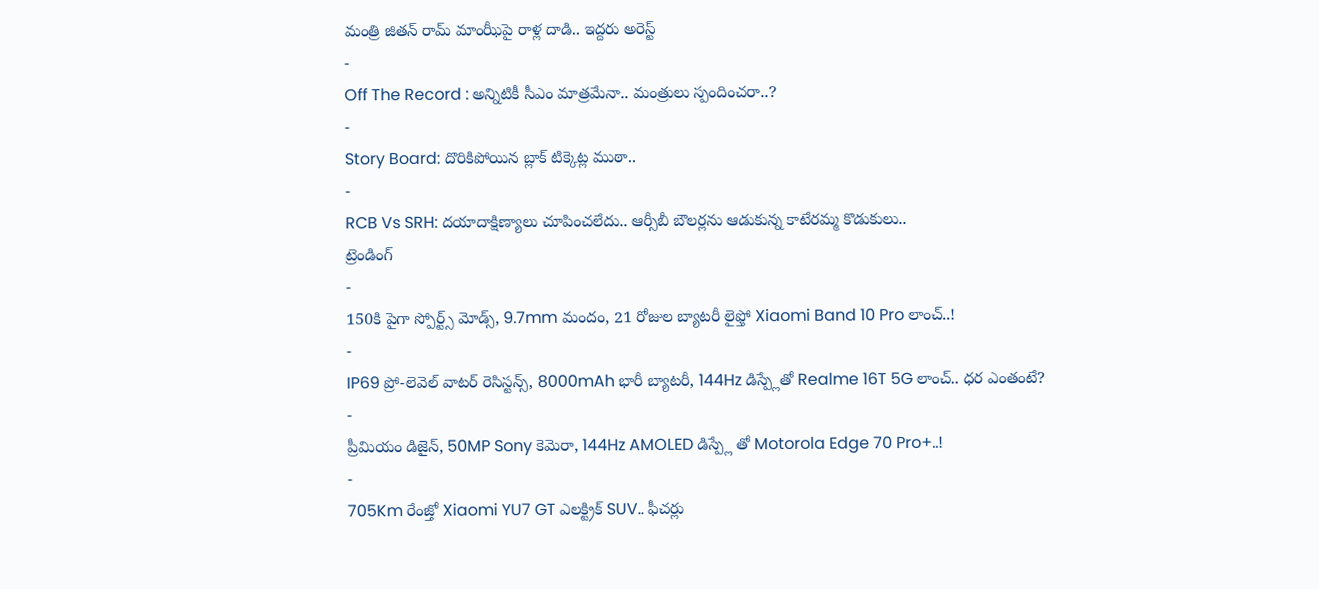మంత్రి జితన్ రామ్ మాంఝీపై రాళ్ల దాడి.. ఇద్దరు అరెస్ట్
-
Off The Record : అన్నిటికీ సీఎం మాత్రమేనా.. మంత్రులు స్పందించరా..?
-
Story Board: దొరికిపోయిన బ్లాక్ టిక్కెట్ల ముఠా..
-
RCB Vs SRH: దయాదాక్షిణ్యాలు చూపించలేదు.. ఆర్సీబీ బౌలర్లను ఆడుకున్న కాటేరమ్మ కొడుకులు..
ట్రెండింగ్
-
150కి పైగా స్పోర్ట్స్ మోడ్స్, 9.7mm మందం, 21 రోజుల బ్యాటరీ లైఫ్తో Xiaomi Band 10 Pro లాంచ్..!
-
IP69 ప్రో-లెవెల్ వాటర్ రెసిస్టన్స్, 8000mAh భారీ బ్యాటరీ, 144Hz డిస్ప్లేతో Realme 16T 5G లాంచ్.. ధర ఎంతంటే?
-
ప్రీమియం డిజైన్, 50MP Sony కెమెరా, 144Hz AMOLED డిస్ప్లే తో Motorola Edge 70 Pro+..!
-
705Km రేంజ్తో Xiaomi YU7 GT ఎలక్ట్రిక్ SUV.. ఫీచర్లు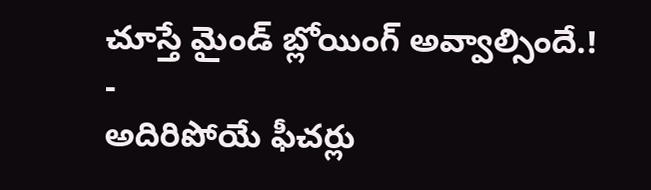చూస్తే మైండ్ బ్లోయింగ్ అవ్వాల్సిందే.!
-
అదిరిపోయే ఫీచర్లు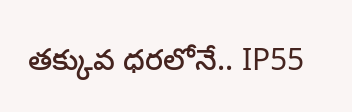తక్కువ ధరలోనే.. IP55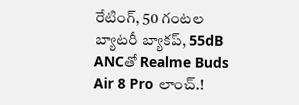రేటింగ్, 50 గంటల బ్యాటరీ బ్యాకప్, 55dB ANCతో Realme Buds Air 8 Pro లాంచ్.!